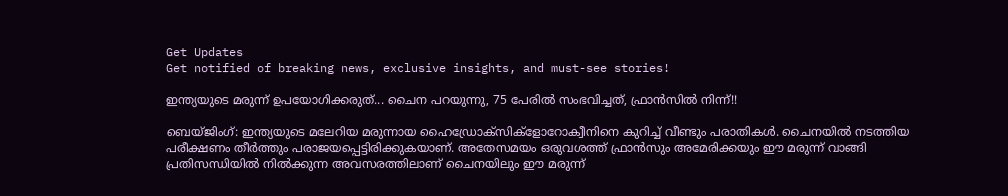Get Updates
Get notified of breaking news, exclusive insights, and must-see stories!

ഇന്ത്യയുടെ മരുന്ന് ഉപയോഗിക്കരുത്... ചൈന പറയുന്നു, 75 പേരില്‍ സംഭവിച്ചത്, ഫ്രാന്‍സില്‍ നിന്ന്!!

ബെയ്ജിംഗ്: ഇന്ത്യയുടെ മലേറിയ മരുന്നായ ഹൈഡ്രോക്‌സിക്‌ളോറോക്വീനിനെ കുറിച്ച് വീണ്ടും പരാതികള്‍. ചൈനയില്‍ നടത്തിയ പരീക്ഷണം തീര്‍ത്തും പരാജയപ്പെട്ടിരിക്കുകയാണ്. അതേസമയം ഒരുവശത്ത് ഫ്രാന്‍സും അമേരിക്കയും ഈ മരുന്ന് വാങ്ങി പ്രതിസന്ധിയില്‍ നില്‍ക്കുന്ന അവസരത്തിലാണ് ചൈനയിലും ഈ മരുന്ന്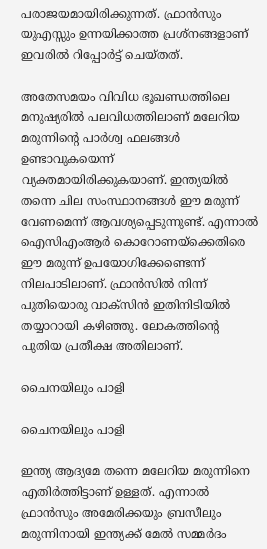പരാജയമായിരിക്കുന്നത്. ഫ്രാന്‍സും യുഎസ്സും ഉന്നയിക്കാത്ത പ്രശ്‌നങ്ങളാണ് ഇവരില്‍ റിപ്പോര്‍ട്ട് ചെയ്തത്.

അതേസമയം വിവിധ ഭൂഖണ്ഡത്തിലെ മനുഷ്യരില്‍ പലവിധത്തിലാണ് മലേറിയ മരുന്നിന്റെ പാര്‍ശ്വ ഫലങ്ങള്‍ ഉണ്ടാവുകയെന്ന് വ്യക്തമായിരിക്കുകയാണ്. ഇന്ത്യയില്‍ തന്നെ ചില സംസ്ഥാനങ്ങള്‍ ഈ മരുന്ന് വേണമെന്ന് ആവശ്യപ്പെടുന്നുണ്ട്. എന്നാല്‍ ഐസിഎംആര്‍ കൊറോണയ്‌ക്കെതിരെ ഈ മരുന്ന് ഉപയോഗിക്കേണ്ടെന്ന് നിലപാടിലാണ്. ഫ്രാന്‍സില്‍ നിന്ന് പുതിയൊരു വാക്‌സിന്‍ ഇതിനിടിയില്‍ തയ്യാറായി കഴിഞ്ഞു. ലോകത്തിന്റെ പുതിയ പ്രതീക്ഷ അതിലാണ്.

ചൈനയിലും പാളി

ചൈനയിലും പാളി

ഇന്ത്യ ആദ്യമേ തന്നെ മലേറിയ മരുന്നിനെ എതിര്‍ത്തിട്ടാണ് ഉള്ളത്. എന്നാല്‍ ഫ്രാന്‍സും അമേരിക്കയും ബ്രസീലും മരുന്നിനായി ഇന്ത്യക്ക് മേല്‍ സമ്മര്‍ദം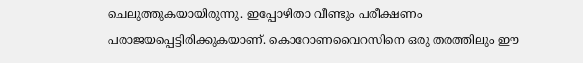ചെലുത്തുകയായിരുന്നു. ഇപ്പോഴിതാ വീണ്ടും പരീക്ഷണം പരാജയപ്പെട്ടിരിക്കുകയാണ്. കൊറോണവൈറസിനെ ഒരു തരത്തിലും ഈ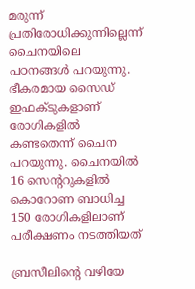മരുന്ന് പ്രതിരോധിക്കുന്നില്ലെന്ന് ചൈനയിലെ പഠനങ്ങള്‍ പറയുന്നു. ഭീകരമായ സൈഡ് ഇഫക്ടുകളാണ് രോഗികളില്‍ കണ്ടതെന്ന് ചൈന പറയുന്നു. ചൈനയില്‍ 16 സെന്ററുകളില്‍ കൊറോണ ബാധിച്ച 150 രോഗികളിലാണ് പരീക്ഷണം നടത്തിയത്

ബ്രസീലിന്റെ വഴിയേ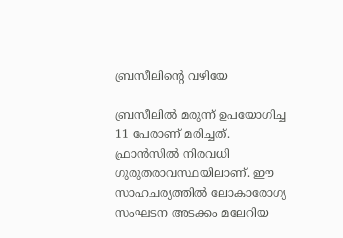ബ്രസീലിന്റെ വഴിയേ

ബ്രസീലില്‍ മരുന്ന് ഉപയോഗിച്ച 11 പേരാണ് മരിച്ചത്. ഫ്രാന്‍സില്‍ നിരവധി ഗുരുതരാവസ്ഥയിലാണ്. ഈ സാഹചര്യത്തില്‍ ലോകാരോഗ്യ സംഘടന അടക്കം മലേറിയ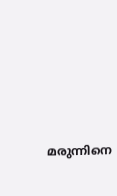മരുന്നിനെ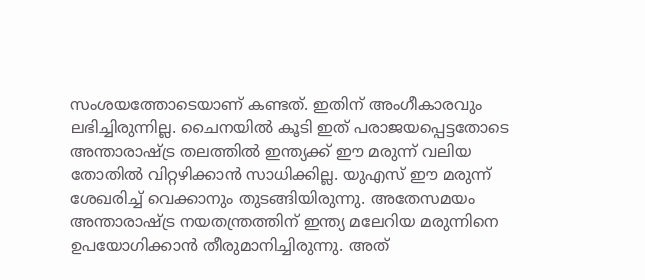സംശയത്തോടെയാണ് കണ്ടത്. ഇതിന് അംഗീകാരവും ലഭിച്ചിരുന്നില്ല. ചൈനയില്‍ കൂടി ഇത് പരാജയപ്പെട്ടതോടെ അന്താരാഷ്ട്ര തലത്തില്‍ ഇന്ത്യക്ക് ഈ മരുന്ന് വലിയ തോതില്‍ വിറ്റഴിക്കാന്‍ സാധിക്കില്ല. യുഎസ് ഈ മരുന്ന് ശേഖരിച്ച് വെക്കാനും തുടങ്ങിയിരുന്നു. അതേസമയം അന്താരാഷ്ട്ര നയതന്ത്രത്തിന് ഇന്ത്യ മലേറിയ മരുന്നിനെ ഉപയോഗിക്കാന്‍ തീരുമാനിച്ചിരുന്നു. അത്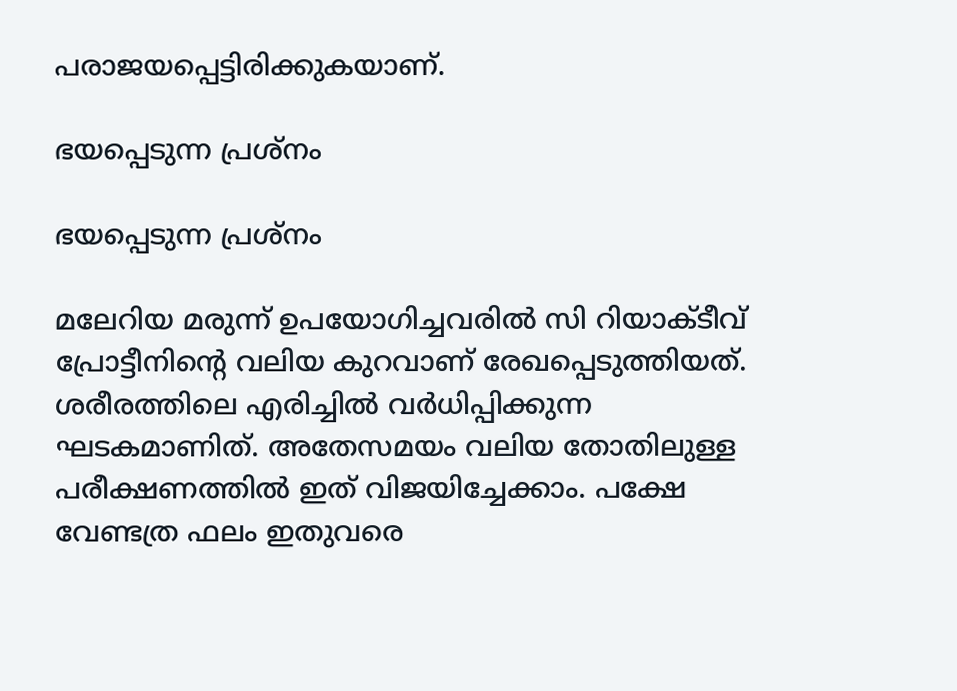പരാജയപ്പെട്ടിരിക്കുകയാണ്.

ഭയപ്പെടുന്ന പ്രശ്‌നം

ഭയപ്പെടുന്ന പ്രശ്‌നം

മലേറിയ മരുന്ന് ഉപയോഗിച്ചവരില്‍ സി റിയാക്ടീവ് പ്രോട്ടീനിന്റെ വലിയ കുറവാണ് രേഖപ്പെടുത്തിയത്. ശരീരത്തിലെ എരിച്ചില്‍ വര്‍ധിപ്പിക്കുന്ന ഘടകമാണിത്. അതേസമയം വലിയ തോതിലുള്ള പരീക്ഷണത്തില്‍ ഇത് വിജയിച്ചേക്കാം. പക്ഷേ വേണ്ടത്ര ഫലം ഇതുവരെ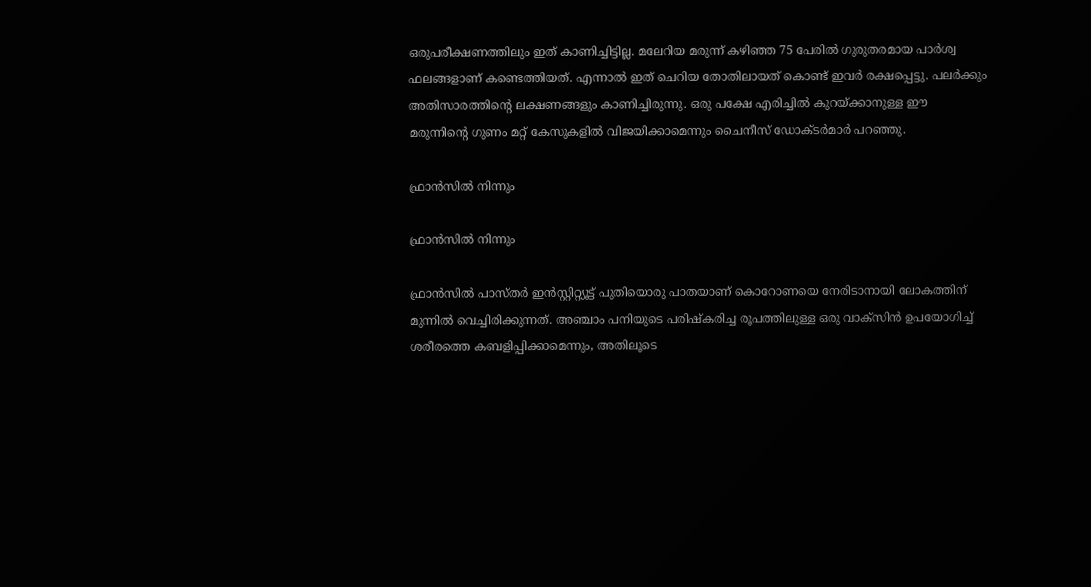ഒരുപരീക്ഷണത്തിലും ഇത് കാണിച്ചിട്ടില്ല. മലേറിയ മരുന്ന് കഴിഞ്ഞ 75 പേരില്‍ ഗുരുതരമായ പാര്‍ശ്വ ഫലങ്ങളാണ് കണ്ടെത്തിയത്. എന്നാല്‍ ഇത് ചെറിയ തോതിലായത് കൊണ്ട് ഇവര്‍ രക്ഷപ്പെട്ടു. പലര്‍ക്കും അതിസാരത്തിന്റെ ലക്ഷണങ്ങളും കാണിച്ചിരുന്നു. ഒരു പക്ഷേ എരിച്ചില്‍ കുറയ്ക്കാനുള്ള ഈ മരുന്നിന്റെ ഗുണം മറ്റ് കേസുകളില്‍ വിജയിക്കാമെന്നും ചൈനീസ് ഡോക്ടര്‍മാര്‍ പറഞ്ഞു.

ഫ്രാന്‍സില്‍ നിന്നും

ഫ്രാന്‍സില്‍ നിന്നും

ഫ്രാന്‍സില്‍ പാസ്തര്‍ ഇന്‍സ്റ്റിറ്റ്യൂട്ട് പുതിയൊരു പാതയാണ് കൊറോണയെ നേരിടാനായി ലോകത്തിന് മുന്നില്‍ വെച്ചിരിക്കുന്നത്. അഞ്ചാം പനിയുടെ പരിഷ്‌കരിച്ച രൂപത്തിലുള്ള ഒരു വാക്‌സിന്‍ ഉപയോഗിച്ച് ശരീരത്തെ കബളിപ്പിക്കാമെന്നും, അതിലൂടെ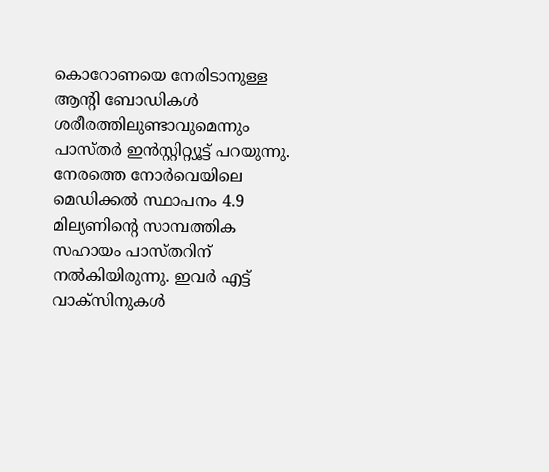കൊറോണയെ നേരിടാനുള്ള ആന്റി ബോഡികള്‍ ശരീരത്തിലുണ്ടാവുമെന്നും പാസ്തര്‍ ഇന്‍സ്റ്റിറ്റ്യൂട്ട് പറയുന്നു. നേരത്തെ നോര്‍വെയിലെ മെഡിക്കല്‍ സ്ഥാപനം 4.9 മില്യണിന്റെ സാമ്പത്തിക സഹായം പാസ്തറിന് നല്‍കിയിരുന്നു. ഇവര്‍ എട്ട് വാക്‌സിനുകള്‍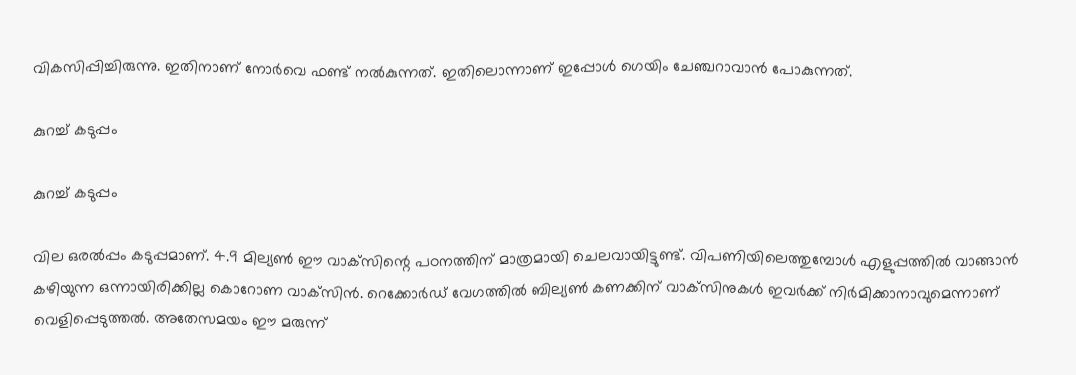വികസിപ്പിച്ചിരുന്നു. ഇതിനാണ് നോര്‍വെ ഫണ്ട് നല്‍കുന്നത്. ഇതിലൊന്നാണ് ഇപ്പോള്‍ ഗെയിം ചേഞ്ചറാവാന്‍ പോകുന്നത്.

കുറച്ച് കടുപ്പം

കുറച്ച് കടുപ്പം

വില ഒരല്‍പ്പം കടുപ്പമാണ്. 4.9 മില്യണ്‍ ഈ വാക്‌സിന്റെ പഠനത്തിന് മാത്രമായി ചെലവായിട്ടുണ്ട്. വിപണിയിലെത്തുമ്പോള്‍ എളുപ്പത്തില്‍ വാങ്ങാന്‍ കഴിയുന്ന ഒന്നായിരിക്കില്ല കൊറോണ വാക്‌സിന്‍. റെക്കോര്‍ഡ് വേഗത്തില്‍ ബില്യണ്‍ കണക്കിന് വാക്‌സിനുകള്‍ ഇവര്‍ക്ക് നിര്‍മിക്കാനാവുമെന്നാണ് വെളിപ്പെടുത്തല്‍. അതേസമയം ഈ മരുന്ന്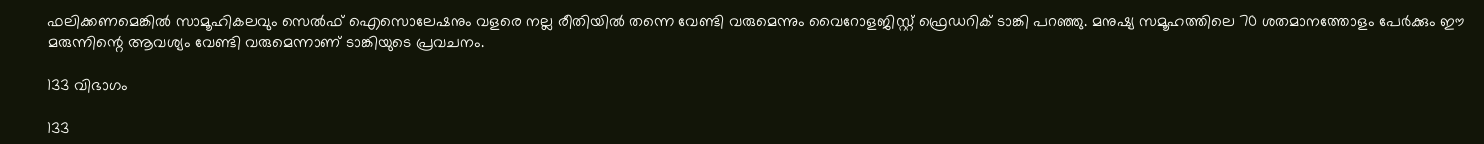ഫലിക്കണമെങ്കില്‍ സാമൂഹികലവും സെല്‍ഫ് ഐസൊലേഷനും വളരെ നല്ല രീതിയില്‍ തന്നെ വേണ്ടി വരുമെന്നും വൈറോളജിസ്റ്റ് ഫ്രെഡറിക് ടാങ്കി പറഞ്ഞു. മനുഷ്യ സമൂഹത്തിലെ 70 ശതമാനത്തോളം പേര്‍ക്കും ഈ മരുന്നിന്റെ ആവശ്യം വേണ്ടി വരുമെന്നാണ് ടാങ്കിയുടെ പ്രവചനം.

133 വിഭാഗം

133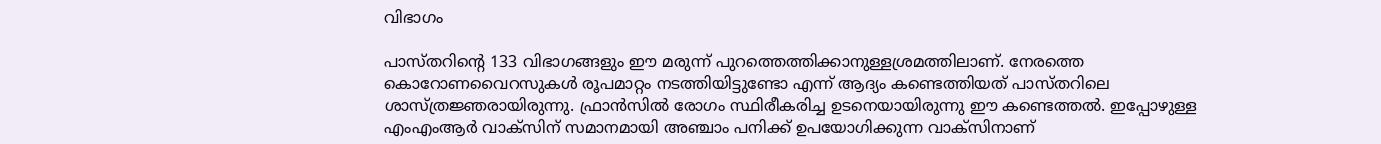വിഭാഗം

പാസ്തറിന്റെ 133 വിഭാഗങ്ങളും ഈ മരുന്ന് പുറത്തെത്തിക്കാനുള്ളശ്രമത്തിലാണ്. നേരത്തെ കൊറോണവൈറസുകള്‍ രൂപമാറ്റം നടത്തിയിട്ടുണ്ടോ എന്ന് ആദ്യം കണ്ടെത്തിയത് പാസ്തറിലെ ശാസ്ത്രജ്ഞരായിരുന്നു. ഫ്രാന്‍സില്‍ രോഗം സ്ഥിരീകരിച്ച ഉടനെയായിരുന്നു ഈ കണ്ടെത്തല്‍. ഇപ്പോഴുള്ള എംഎംആര്‍ വാക്‌സിന് സമാനമായി അഞ്ചാം പനിക്ക് ഉപയോഗിക്കുന്ന വാക്‌സിനാണ്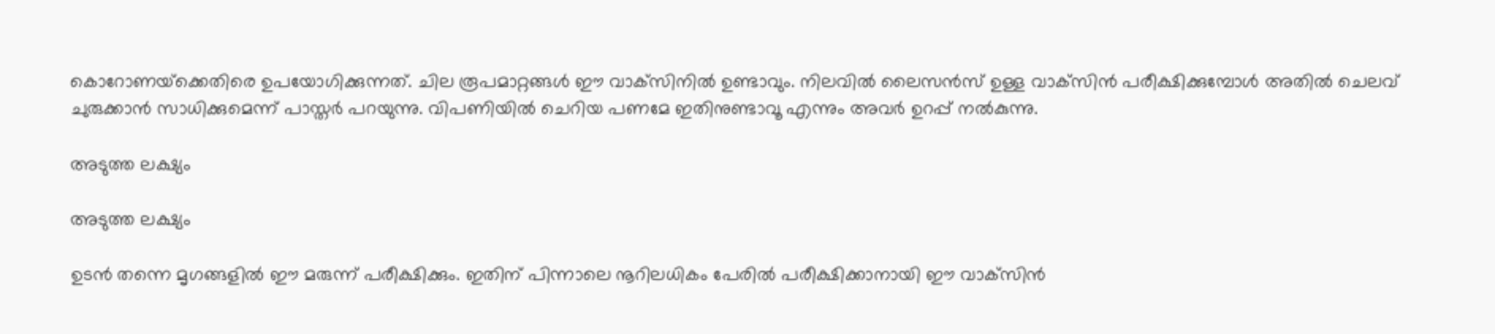കൊറോണയ്‌ക്കെതിരെ ഉപയോഗിക്കുന്നത്. ചില രൂപമാറ്റങ്ങള്‍ ഈ വാക്‌സിനില്‍ ഉണ്ടാവും. നിലവില്‍ ലൈസന്‍സ് ഉള്ള വാക്‌സിന്‍ പരീക്ഷിക്കുമ്പോള്‍ അതില്‍ ചെലവ് ചുരുക്കാന്‍ സാധിക്കുമെന്ന് പാസ്തര്‍ പറയുന്നു. വിപണിയില്‍ ചെറിയ പണമേ ഇതിനുണ്ടാവൂ എന്നും അവര്‍ ഉറപ്പ് നല്‍കുന്നു.

അടുത്ത ലക്ഷ്യം

അടുത്ത ലക്ഷ്യം

ഉടന്‍ തന്നെ മൃഗങ്ങളില്‍ ഈ മരുന്ന് പരീക്ഷിക്കും. ഇതിന് പിന്നാലെ നൂറിലധികം പേരില്‍ പരീക്ഷിക്കാനായി ഈ വാക്‌സിന്‍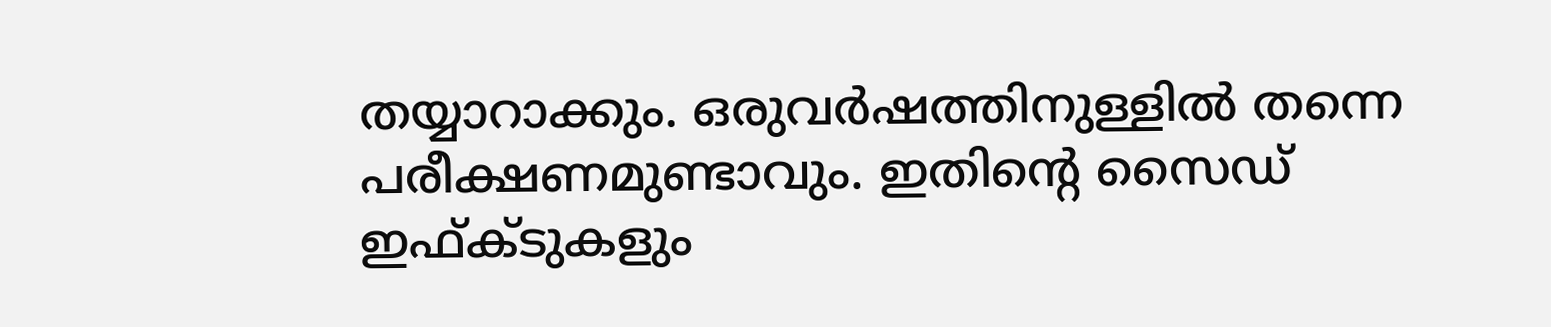തയ്യാറാക്കും. ഒരുവര്‍ഷത്തിനുള്ളില്‍ തന്നെ പരീക്ഷണമുണ്ടാവും. ഇതിന്റെ സൈഡ് ഇഫ്ക്ടുകളും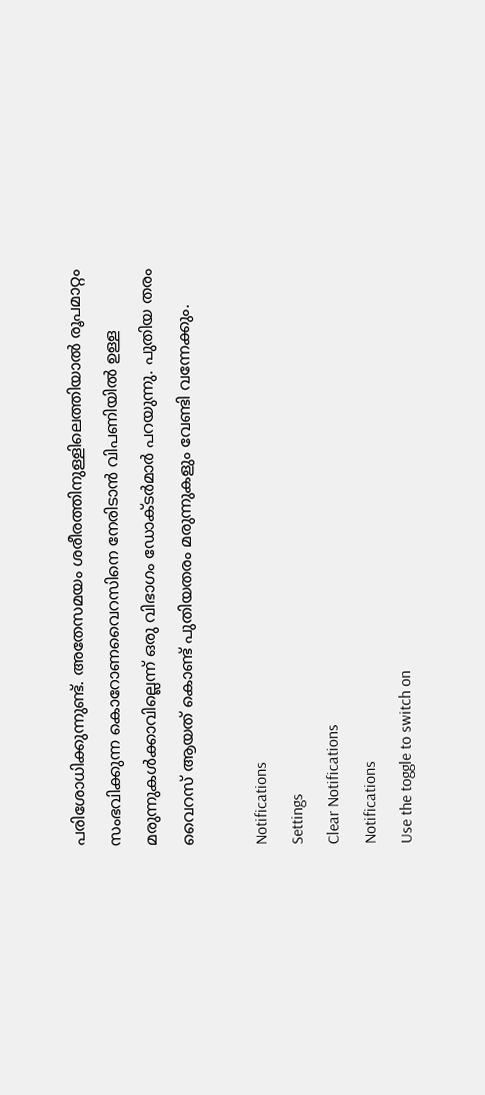പരിശോധിക്കുന്നുണ്ട്. അതേസമയം ശരീരത്തിനുള്ളിലെത്തിയാല്‍ രൂപമാറ്റം സംഭവിക്കുന്ന കൊറോണവൈറസിനെ നേരിടാന്‍ വിപണിയില്‍ ഉള്ള മരുന്നുകള്‍ക്കാവില്ലെന്ന് ഒരു വിഭാഗം ഡോക്ടര്‍മാര്‍ പറയുന്നു. പുതിയ തരം വൈറസ് ആയത് കൊണ്ട് പുതിയതരം മരുന്നുകളും വേണ്ടി വന്നേക്കും.

Notifications
Settings
Clear Notifications
Notifications
Use the toggle to switch on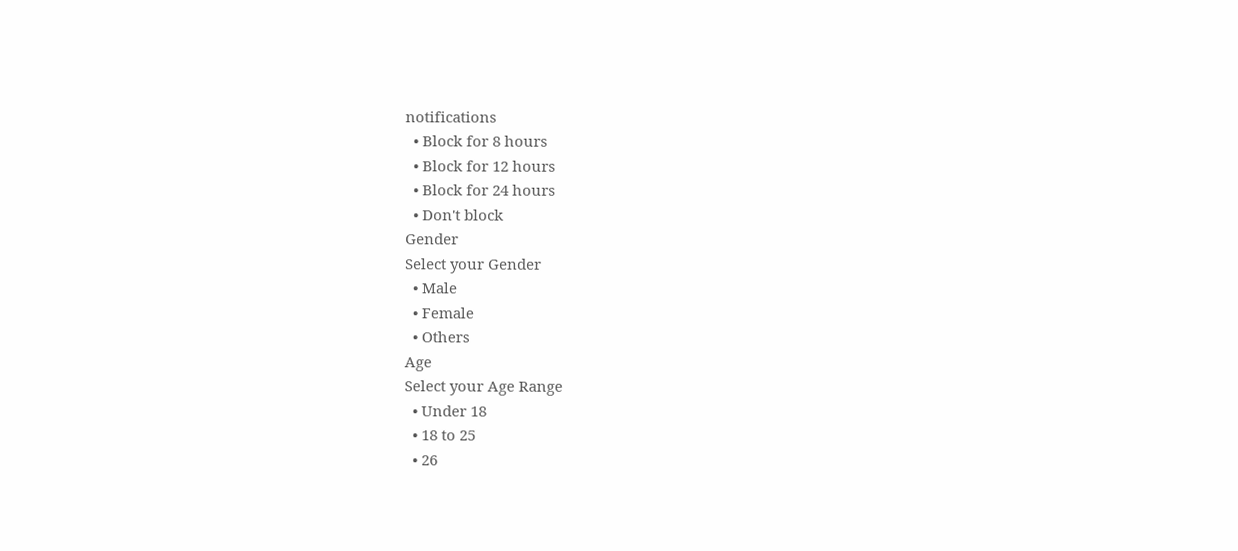notifications
  • Block for 8 hours
  • Block for 12 hours
  • Block for 24 hours
  • Don't block
Gender
Select your Gender
  • Male
  • Female
  • Others
Age
Select your Age Range
  • Under 18
  • 18 to 25
  • 26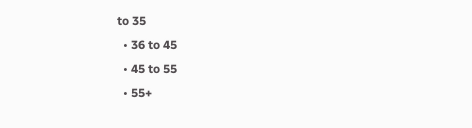to 35
  • 36 to 45
  • 45 to 55
  • 55+